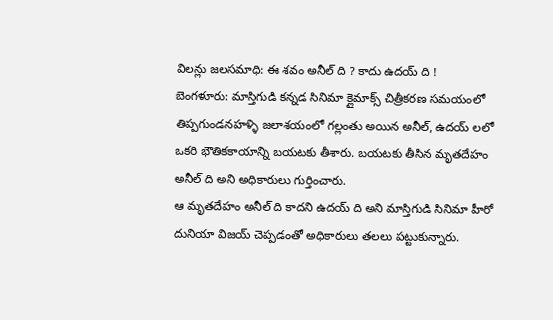విలన్లు జలసమాధి: ఈ శవం అనీల్ ది ? కాదు ఉదయ్ ది !
బెంగళూరు: మాస్తిగుడి కన్నడ సినిమా క్లైమాక్స్ చిత్రీకరణ సమయంలో తిప్పగుండనహళ్ళి జలాశయంలో గల్లంతు అయిన అనీల్, ఉదయ్ లలో ఒకరి భౌతికకాయాన్ని బయటకు తీశారు. బయటకు తీసిన మృతదేహం అనీల్ ది అని అధికారులు గుర్తించారు.
ఆ మృతదేహం అనీల్ ది కాదని ఉదయ్ ది అని మాస్తిగుడి సినిమా హీరో దునియా విజయ్ చెప్పడంతో అధికారులు తలలు పట్టుకున్నారు.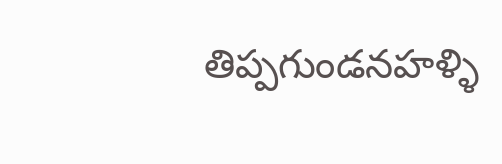తిప్పగుండనహళ్ళి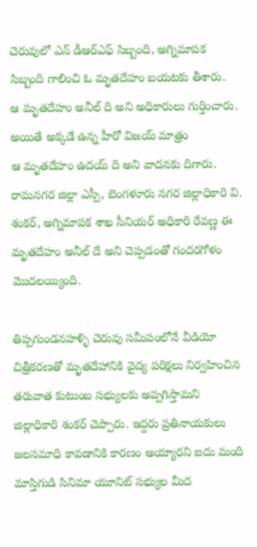చెరువులో ఎన్ డీఆర్ఎఫ్ సిబ్బంది, అగ్నిమాపక సిబ్బంది గాలించి ఓ మృతదేహం బయటకు తీశారు.
ఆ మృతదేహం అనీల్ ది అని అధికారులు గుర్తించారు. అయితే అక్కడే ఉన్న హీరో విజయ్ మాత్రం
ఆ మృతదేహం ఉదయ్ ది అని వాదనకు దిగారు. రామనగర జిల్లా ఎస్పీ, బెంగళూరు నగర జిల్లాధికారి వి. శంకర్, అగ్నిమాపక శాఖ సీనియర్ అధికారి రేవణ్ణ ఈ మృతదేహం అనీల్ దే అని చెప్పడంతో గందరగోళం మొదలయ్యింది.

తిప్పగుండనహళ్ళి చెరువు సమీపంలోనే వీడియో చిత్రీకరణతో మృతదేహానికి వైద్య పరిక్షలు నిర్వహించిన తరువాత కుటుంబ సభ్యులకు అప్పగిస్తామని జిల్లాధికారి శంకర్ చెప్పారు. ఇద్దరు ప్రతినాయకులు జలసమాధి కావడానికి కారణం అయ్యారని ఐదు మంది మాస్తిగుడి సినిమా యూనిట్ సభ్యుల మీద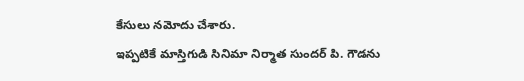కేసులు నమోదు చేశారు.
ఇప్పటికే మాస్తిగుడి సినిమా నిర్మాత సుందర్ పి. గౌడను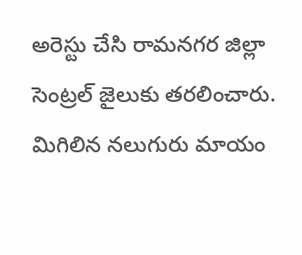అరెస్టు చేసి రామనగర జిల్లా సెంట్రల్ జైలుకు తరలించారు. మిగిలిన నలుగురు మాయం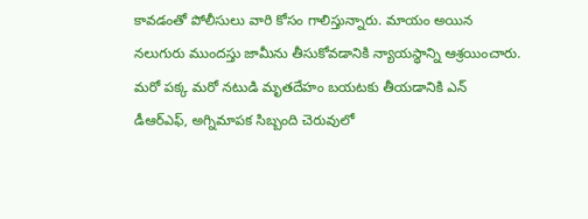కావడంతో పోలీసులు వారి కోసం గాలిస్తున్నారు. మాయం అయిన నలుగురు ముందస్తు జామీను తీసుకోవడానికి న్యాయస్థాన్ని ఆశ్రయించారు.
మరో పక్క మరో నటుడి మృతదేహం బయటకు తీయడానికి ఎన్ డీఆర్ఎఫ్, అగ్నిమాపక సిబ్బంది చెరువులో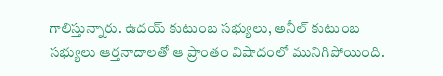గాలిస్తున్నారు. ఉదయ్ కుటుంబ సభ్యులు, అనీల్ కుటుంబ సభ్యులు ఆర్తనాదాలతో ఆ ప్రాంతం విషాదంలో మునిగిపోయింది.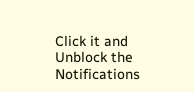Click it and Unblock the Notifications